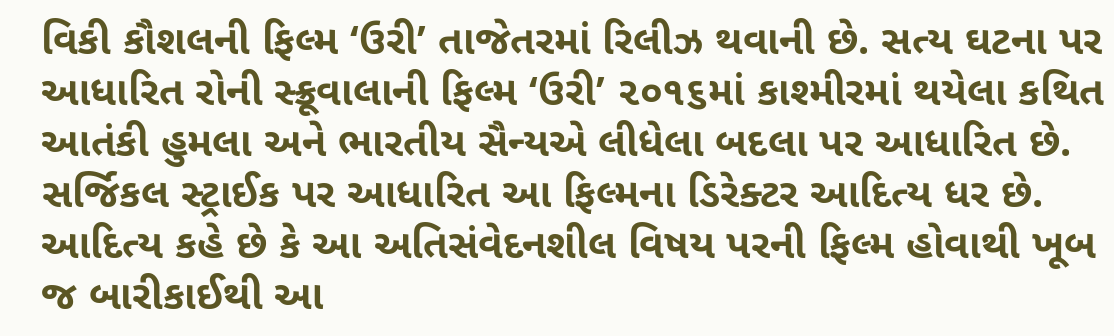વિકી કૌશલની ફિલ્મ ‘ઉરી’ તાજેતરમાં રિલીઝ થવાની છે. સત્ય ઘટના પર આધારિત રોની સ્ક્રૂવાલાની ફિલ્મ ‘ઉરી’ ૨૦૧૬માં કાશ્મીરમાં થયેલા કથિત આતંકી હુમલા અને ભારતીય સૈન્યએ લીધેલા બદલા પર આધારિત છે. સર્જિકલ સ્ટ્રાઈક પર આધારિત આ ફિલ્મના ડિરેક્ટર આદિત્ય ધર છે. આદિત્ય કહે છે કે આ અતિસંવેદનશીલ વિષય પરની ફિલ્મ હોવાથી ખૂબ જ બારીકાઈથી આ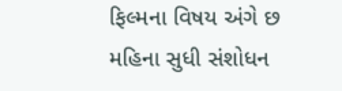ફિલ્મના વિષય અંગે છ મહિના સુધી સંશોધન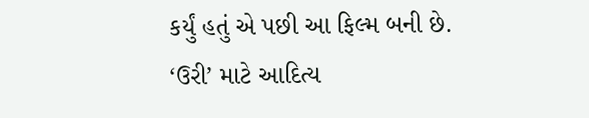કર્યું હતું એ પછી આ ફિલ્મ બની છે.
‘ઉરી’ માટે આદિત્ય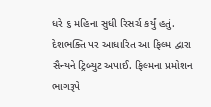ધરે ૬ મહિના સુધી રિસર્ચ કર્યું હતું. દેશભક્તિ પર આધારિત આ ફિલ્મ દ્વારા સૈન્યને ટ્રિબ્યુટ અપાઈ. ફિલ્મના પ્રમોશન ભાગરૂપે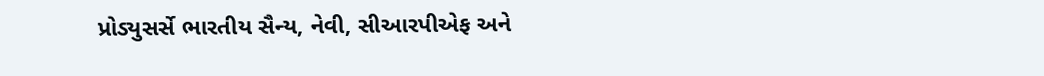પ્રોડ્યુસર્સે ભારતીય સૈન્ય, નેવી, સીઆરપીએફ અને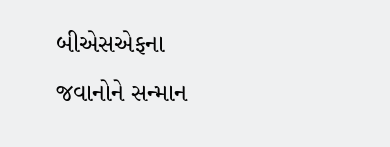બીએસએફના જવાનોને સન્માન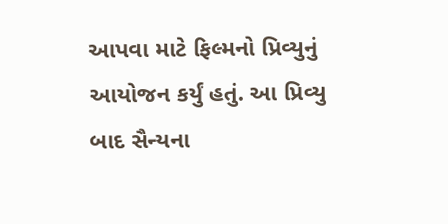આપવા માટે ફિલ્મનો પ્રિવ્યુનું આયોજન કર્યું હતું. આ પ્રિવ્યુ બાદ સૈન્યના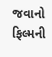જવાનો ફિલ્મની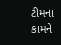ટીમના કામને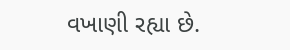વખાણી રહ્યા છે.